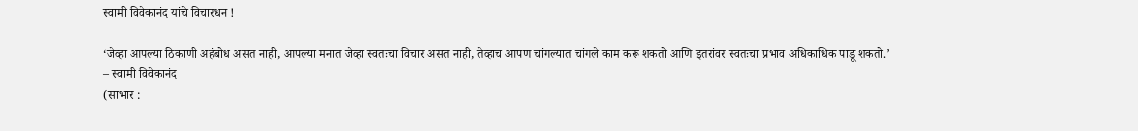स्वामी विवेकानंद यांचे विचारधन !

‘जेव्हा आपल्या ठिकाणी अहंबोध असत नाही, आपल्या मनात जेव्हा स्वतःचा विचार असत नाही, तेव्हाच आपण चांगल्यात चांगले काम करू शकतो आणि इतरांवर स्वतःचा प्रभाव अधिकाधिक पाडू शकतो.’
– स्वामी विवेकानंद
(साभार :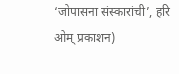‘जोपासना संस्कारांची’, हरि ओम् प्रकाशन)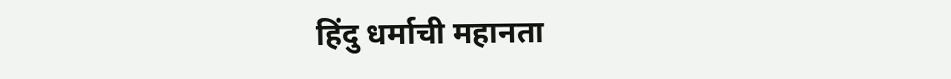हिंदु धर्माची महानता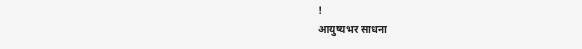!
आयुष्यभर साधना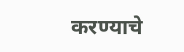करण्याचे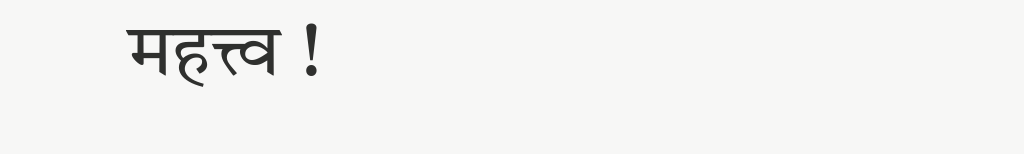महत्त्व !